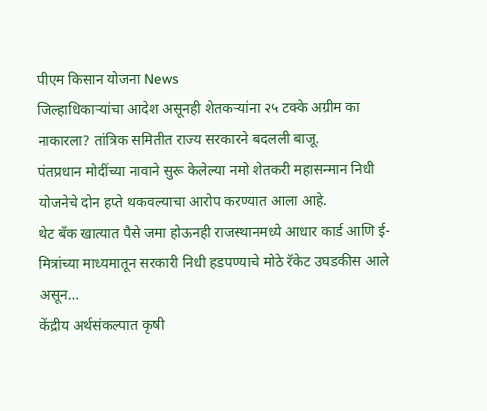पीएम किसान योजना News
जिल्हाधिकाऱ्यांचा आदेश असूनही शेतकऱ्यांना २५ टक्के अग्रीम का नाकारला? तांत्रिक समितीत राज्य सरकारने बदलली बाजू.
पंतप्रधान मोदींच्या नावाने सुरू केलेल्या नमो शेतकरी महासन्मान निधी योजनेचे दोन हप्ते थकवल्याचा आरोप करण्यात आला आहे.
थेट बँक खात्यात पैसे जमा होऊनही राजस्थानमध्ये आधार कार्ड आणि ई-मित्रांच्या माध्यमातून सरकारी निधी हडपण्याचे मोठे रॅकेट उघडकीस आले असून…
केंद्रीय अर्थसंकल्पात कृषी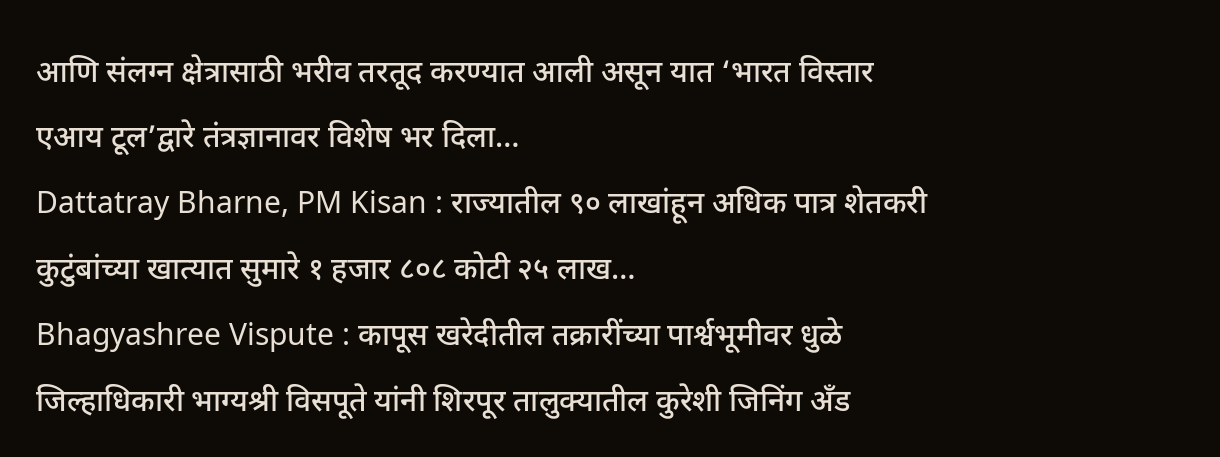आणि संलग्न क्षेत्रासाठी भरीव तरतूद करण्यात आली असून यात ‘भारत विस्तार एआय टूल’द्वारे तंत्रज्ञानावर विशेष भर दिला…
Dattatray Bharne, PM Kisan : राज्यातील ९० लाखांहून अधिक पात्र शेतकरी कुटुंबांच्या खात्यात सुमारे १ हजार ८०८ कोटी २५ लाख…
Bhagyashree Vispute : कापूस खरेदीतील तक्रारींच्या पार्श्वभूमीवर धुळे जिल्हाधिकारी भाग्यश्री विसपूते यांनी शिरपूर तालुक्यातील कुरेशी जिनिंग अँड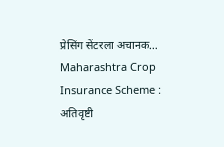प्रेसिंग सेंटरला अचानक…
Maharashtra Crop Insurance Scheme : अतिवृष्टी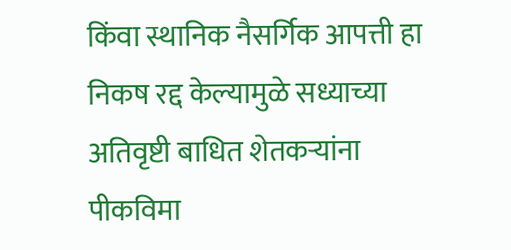किंवा स्थानिक नैसर्गिक आपत्ती हा निकष रद्द केल्यामुळे सध्याच्या अतिवृष्टी बाधित शेतकऱ्यांना पीकविमा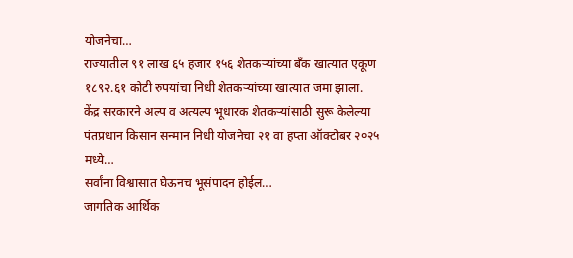योजनेचा…
राज्यातील ९१ लाख ६५ हजार १५६ शेतकऱ्यांच्या बँक खात्यात एकूण १८९२.६१ कोटी रुपयांचा निधी शेतकऱ्यांच्या खात्यात जमा झाला.
केंद्र सरकारने अल्प व अत्यल्प भूधारक शेतकऱ्यांसाठी सुरू केलेल्या पंतप्रधान किसान सन्मान निधी योजनेचा २१ वा हप्ता ऑक्टोबर २०२५ मध्ये…
सर्वांना विश्वासात घेऊनच भूसंपादन होईल…
जागतिक आर्थिक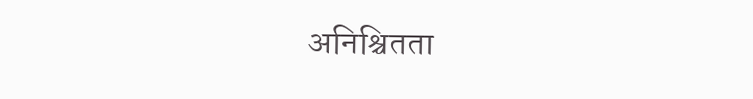अनिश्चितता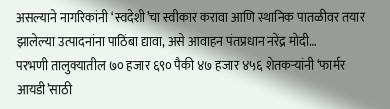असल्याने नागरिकांनी ‘स्वदेशी’चा स्वीकार करावा आणि स्थानिक पातळीवर तयार झालेल्या उत्पादनांना पाठिंबा द्यावा, असे आवाहन पंतप्रधान नरेंद्र मोदी…
परभणी तालुक्यातील ७० हजार ६९० पैकी ४७ हजार ४५६ शेतकऱ्यांनी ‘फार्मर आयडी’साठी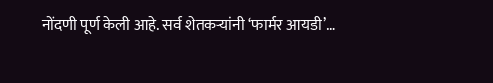नोंदणी पूर्ण केली आहे. सर्व शेतकऱ्यांनी ‘फार्मर आयडी’…